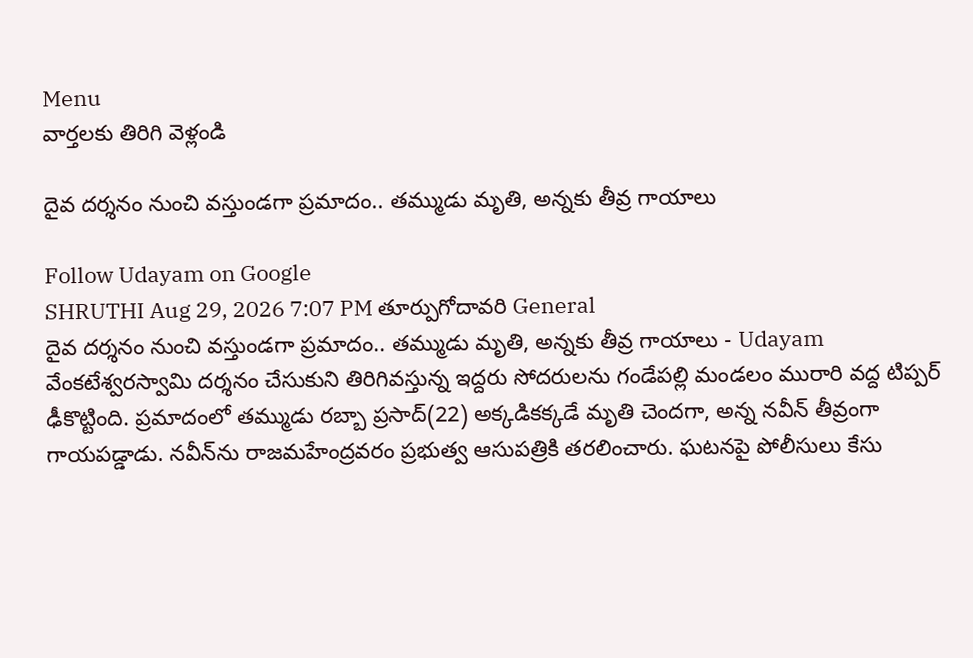Menu
వార్తలకు తిరిగి వెళ్లండి

దైవ దర్శనం నుంచి వస్తుండగా ప్రమాదం.. తమ్ముడు మృతి, అన్నకు తీవ్ర గాయాలు

Follow Udayam on Google
SHRUTHI Aug 29, 2026 7:07 PM తూర్పుగోదావరి General
దైవ దర్శనం నుంచి వస్తుండగా ప్రమాదం.. తమ్ముడు మృతి, అన్నకు తీవ్ర గాయాలు - Udayam
వేంకటేశ్వరస్వామి దర్శనం చేసుకుని తిరిగివస్తున్న ఇద్దరు సోదరులను గండేపల్లి మండలం మురారి వద్ద టిప్పర్‌ ఢీకొట్టింది. ప్రమాదంలో తమ్ముడు రబ్బా ప్రసాద్‌(22) అక్కడికక్కడే మృతి చెందగా, అన్న నవీన్‌ తీవ్రంగా గాయపడ్డాడు. నవీన్‌ను రాజమహేంద్రవరం ప్రభుత్వ ఆసుపత్రికి తరలించారు. ఘటనపై పోలీసులు కేసు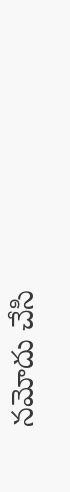నమోదు చేసి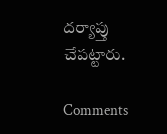దర్యాప్తు చేపట్టారు.

Comments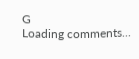G
Loading comments...